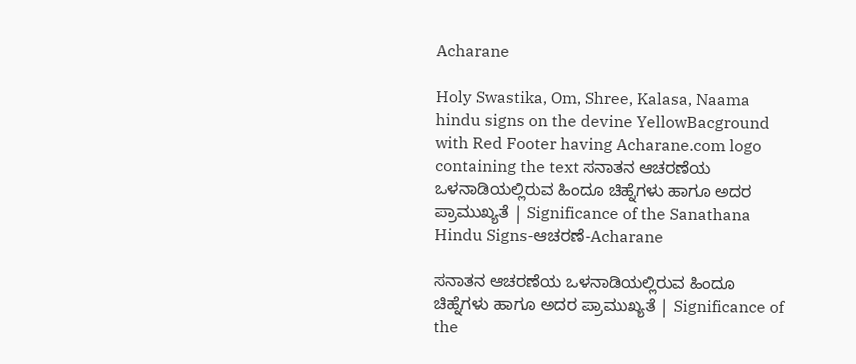Acharane

Holy Swastika, Om, Shree, Kalasa, Naama hindu signs on the devine YellowBacground with Red Footer having Acharane.com logo containing the text ಸನಾತನ ಆಚರಣೆಯ ಒಳನಾಡಿಯಲ್ಲಿರುವ ಹಿಂದೂ ಚಿಹ್ನೆಗಳು ಹಾಗೂ ಅದರ ಪ್ರಾಮುಖ್ಯತೆ | Significance of the Sanathana Hindu Signs-ಆಚರಣೆ-Acharane

ಸನಾತನ ಆಚರಣೆಯ ಒಳನಾಡಿಯಲ್ಲಿರುವ ಹಿಂದೂ ಚಿಹ್ನೆಗಳು ಹಾಗೂ ಅದರ ಪ್ರಾಮುಖ್ಯತೆ | Significance of the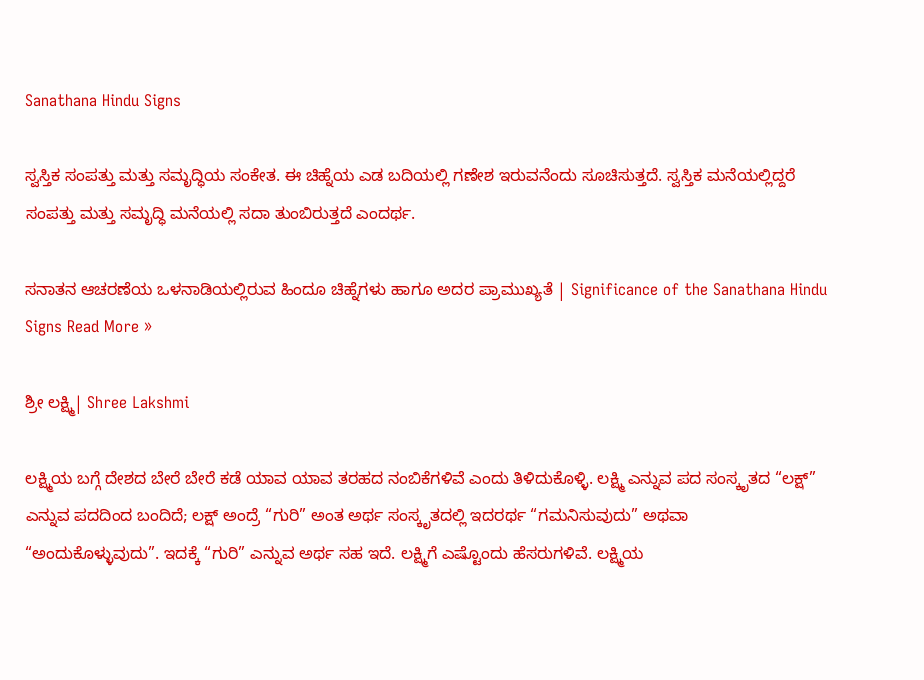Sanathana Hindu Signs

ಸ್ವಸ್ತಿಕ ಸಂಪತ್ತು ಮತ್ತು ಸಮೃದ್ಧಿಯ ಸಂಕೇತ. ಈ ಚಿಹ್ನೆಯ ಎಡ ಬದಿಯಲ್ಲಿ ಗಣೇಶ ಇರುವನೆಂದು ಸೂಚಿಸುತ್ತದೆ. ಸ್ವಸ್ತಿಕ ಮನೆಯಲ್ಲಿದ್ದರೆ ಸಂಪತ್ತು ಮತ್ತು ಸಮೃದ್ಧಿ ಮನೆಯಲ್ಲಿ ಸದಾ ತುಂಬಿರುತ್ತದೆ ಎಂದರ್ಥ.

ಸನಾತನ ಆಚರಣೆಯ ಒಳನಾಡಿಯಲ್ಲಿರುವ ಹಿಂದೂ ಚಿಹ್ನೆಗಳು ಹಾಗೂ ಅದರ ಪ್ರಾಮುಖ್ಯತೆ | Significance of the Sanathana Hindu Signs Read More »

ಶ್ರೀ ಲಕ್ಷ್ಮಿ| Shree Lakshmi

ಲಕ್ಷ್ಮಿಯ ಬಗ್ಗೆ ದೇಶದ ಬೇರೆ ಬೇರೆ ಕಡೆ ಯಾವ ಯಾವ ತರಹದ ನಂಬಿಕೆಗಳಿವೆ ಎಂದು ತಿಳಿದುಕೊಳ್ಳಿ. ಲಕ್ಷ್ಮಿ ಎನ್ನುವ ಪದ ಸಂಸ್ಕೃತದ “ಲಕ್ಷ್” ಎನ್ನುವ ಪದದಿಂದ ಬಂದಿದೆ; ಲಕ್ಷ್ ಅಂದ್ರೆ “ಗುರಿ” ಅಂತ ಅರ್ಥ ಸಂಸ್ಕೃತದಲ್ಲಿ ಇದರರ್ಥ “ಗಮನಿಸುವುದು” ಅಥವಾ “ಅಂದುಕೊಳ್ಳುವುದು”. ಇದಕ್ಕೆ “ಗುರಿ” ಎನ್ನುವ ಅರ್ಥ ಸಹ ಇದೆ. ಲಕ್ಷ್ಮಿಗೆ ಎಷ್ಟೊಂದು ಹೆಸರುಗಳಿವೆ. ಲಕ್ಷ್ಮಿಯ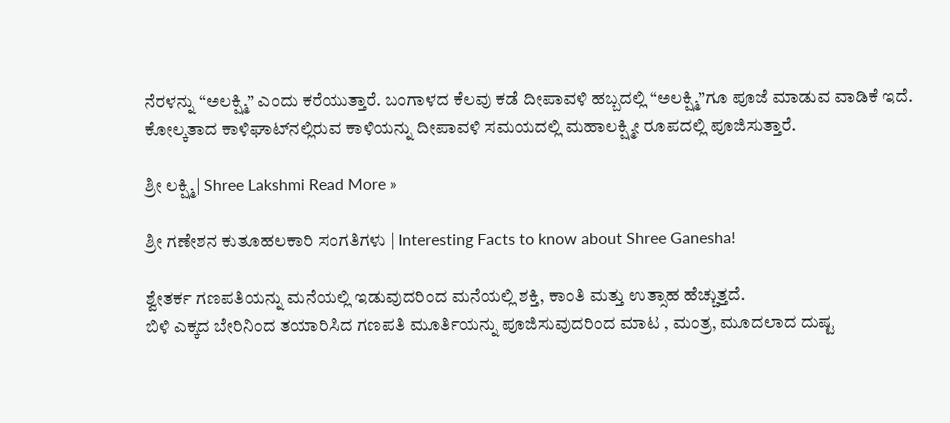ನೆರಳನ್ನು “ಅಲಕ್ಷ್ಮಿ” ಎಂದು ಕರೆಯುತ್ತಾರೆ. ಬಂಗಾಳದ ಕೆಲವು ಕಡೆ ದೀಪಾವಳಿ ಹಬ್ಬದಲ್ಲಿ “ಅಲಕ್ಷ್ಮಿ”ಗೂ ಪೂಜೆ ಮಾಡುವ ವಾಡಿಕೆ ಇದೆ. ಕೋಲ್ಕತಾದ ಕಾಳಿಘಾಟ್‍ನಲ್ಲಿರುವ ಕಾಳಿಯನ್ನು ದೀಪಾವಳಿ ಸಮಯದಲ್ಲಿ ಮಹಾಲಕ್ಷ್ಮೀ ರೂಪದಲ್ಲಿ ಪೂಜಿಸುತ್ತಾರೆ.

ಶ್ರೀ ಲಕ್ಷ್ಮಿ| Shree Lakshmi Read More »

ಶ್ರೀ ಗಣೇಶನ ಕುತೂಹಲಕಾರಿ ಸಂಗತಿಗಳು | Interesting Facts to know about Shree Ganesha!

ಶ್ವೇತರ್ಕ ಗಣಪತಿಯನ್ನು ಮನೆಯಲ್ಲಿ ಇಡುವುದರಿಂದ ಮನೆಯಲ್ಲಿ ಶಕ್ತಿ, ಕಾಂತಿ ಮತ್ತು ಉತ್ಸಾಹ ಹೆಚ್ಚುತ್ತದೆ.
ಬಿಳಿ ಎಕ್ಕದ ಬೇರಿನಿಂದ ತಯಾರಿಸಿದ ಗಣಪತಿ ಮೂರ್ತಿಯನ್ನು ಪೂಜಿಸುವುದರಿಂದ ಮಾಟ , ಮಂತ್ರ, ಮೂದಲಾದ ದುಷ್ಟ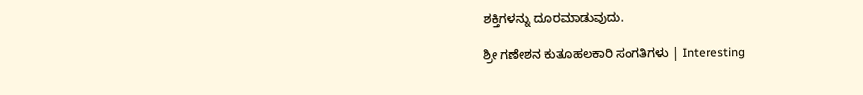ಶಕ್ತಿಗಳನ್ನು ದೂರಮಾಡುವುದು.

ಶ್ರೀ ಗಣೇಶನ ಕುತೂಹಲಕಾರಿ ಸಂಗತಿಗಳು | Interesting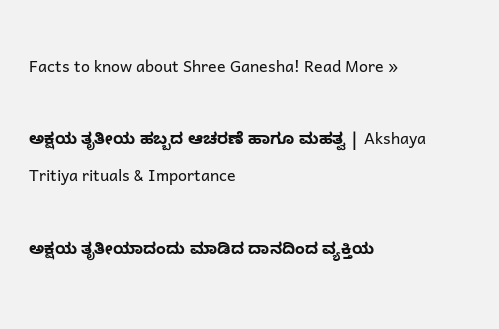Facts to know about Shree Ganesha! Read More »

ಅಕ್ಷಯ ತೃತೀಯ ಹಬ್ಬದ ಆಚರಣೆ ಹಾಗೂ ಮಹತ್ವ | Akshaya Tritiya rituals & Importance

ಅಕ್ಷಯ ತೃತೀಯಾದಂದು ಮಾಡಿದ ದಾನದಿಂದ ವ್ಯಕ್ತಿಯ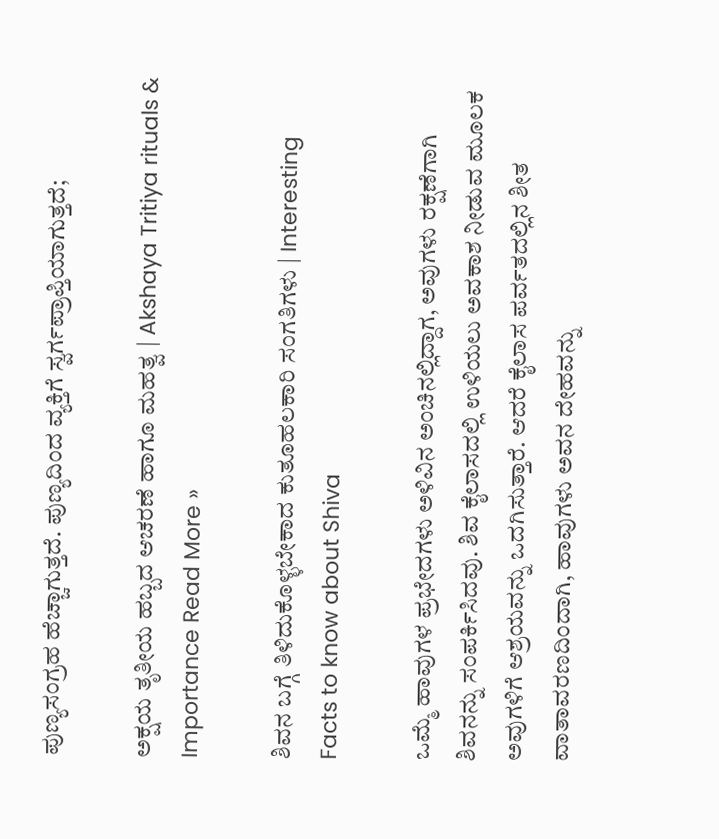ಪುಣ್ಯಸಂಗ್ರಹ ಹೆಚ್ಚಾಗುತ್ತದೆ. ಪುಣ್ಯದಿಂದ ವ್ಯಕ್ತಿಗೆ ಸ್ವರ್ಗಪ್ರಾಪ್ತಿಯಾಗುತ್ತದೆ;

ಅಕ್ಷಯ ತೃತೀಯ ಹಬ್ಬದ ಆಚರಣೆ ಹಾಗೂ ಮಹತ್ವ | Akshaya Tritiya rituals & Importance Read More »

ಶಿವನ ಬಗ್ಗೆ ತಿಳಿದುಕೊಳ್ಳಬೇಕಾದ ಕುತೂಹಲಕಾರಿ ಸಂಗತಿಗಳು | Interesting Facts to know about Shiva

ಒಮ್ಮೆ ಹಾವುಗಳ ಪ್ರಭೇದಗಳು ಅಳಿವಿನ ಅಂಚಿನಲ್ಲಿದ್ದಾಗ, ಅವುಗಳು ರಕ್ಷಣೆಗಾಗಿ ಶಿವನನ್ನು ಸಂಪರ್ಕಿಸಿದವು. ಶಿವ ಕೈಲಾಸದಲ್ಲಿ ಉಳಿಯಲು ಅವಕಾಶ ನೀಡುವ ಮೂಲಕ ಅವುಗಳಿಗೆ ಆಶ್ರಯವನ್ನು ಒದಗಿಸುತ್ತಾರೆ. ಆದರೆ ಕೈಲಾಸ ಪರ್ವತದಲ್ಲಿನ ಶೀತ ವಾತಾವರಣದಿಂದಾಗಿ, ಹಾವುಗಳು ಅವನ ದೇಹವನ್ನು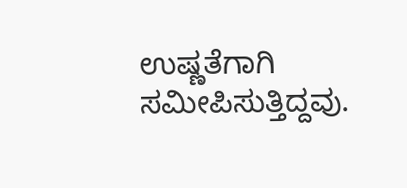ಉಷ್ಣತೆಗಾಗಿ ಸಮೀಪಿಸುತ್ತಿದ್ದವು.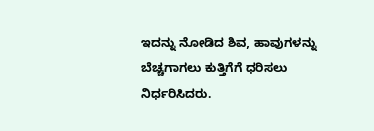ಇದನ್ನು ನೋಡಿದ ಶಿವ, ಹಾವುಗಳನ್ನು ಬೆಚ್ಚಗಾಗಲು ಕುತ್ತಿಗೆಗೆ ಧರಿಸಲು ನಿರ್ಧರಿಸಿದರು.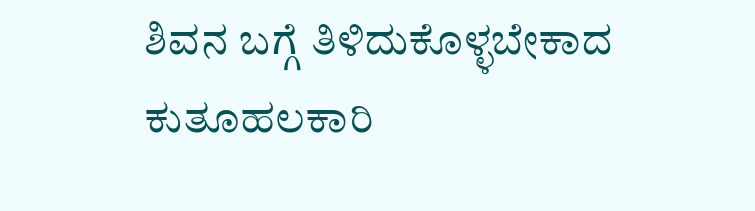ಶಿವನ ಬಗ್ಗೆ ತಿಳಿದುಕೊಳ್ಳಬೇಕಾದ ಕುತೂಹಲಕಾರಿ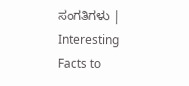ಸಂಗತಿಗಳು | Interesting Facts to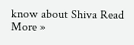know about Shiva Read More »